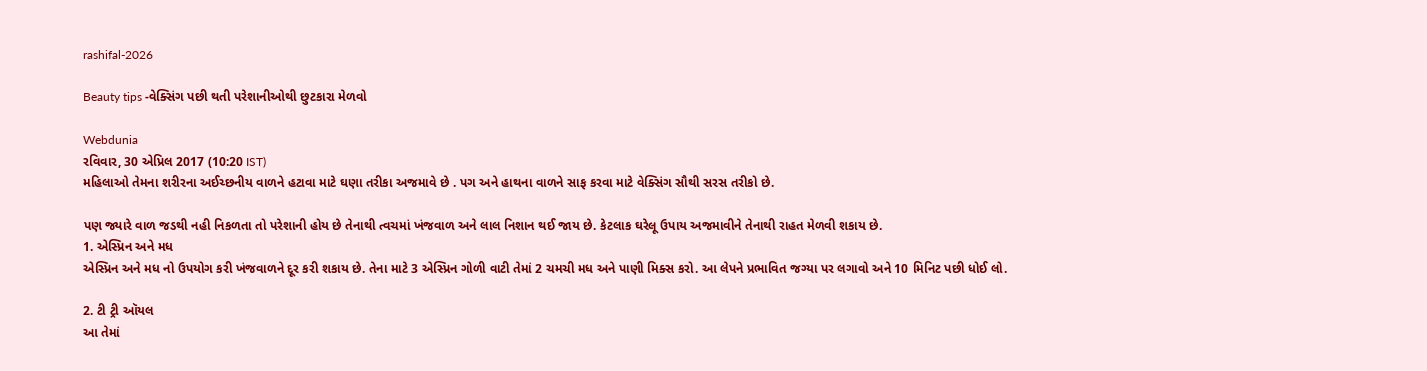rashifal-2026

Beauty tips -વેક્સિંગ પછી થતી પરેશાનીઓથી છુટકારા મેળવો

Webdunia
રવિવાર, 30 એપ્રિલ 2017 (10:20 IST)
મહિલાઓ તેમના શરીરના અઈચ્છનીય વાળને હટાવા માટે ઘણા તરીકા અજમાવે છે . પગ અને હાથના વાળને સાફ કરવા માટે વેક્સિંગ સૌથી સરસ તરીકો છે.

પણ જ્યારે વાળ જડથી નહી નિકળતા તો પરેશાની હોય છે તેનાથી ત્વચમાં ખંજવાળ અને લાલ નિશાન થઈ જાય છે. કેટલાક ઘરેલૂ ઉપાય અજમાવીને તેનાથી રાહત મેળવી શકાય છે.
1. એસ્પ્રિન અને મધ
એસ્પ્રિન અને મધ નો ઉપયોગ કરી ખંજવાળને દૂર કરી શકાય છે. તેના માટે 3 એસ્પ્રિન ગોળી વાટી તેમાં 2 ચમચી મધ અને પાણી મિક્સ કરો. આ લેપને પ્રભાવિત જગ્યા પર લગાવો અને 10 મિનિટ પછી ધોઈ લો.

2. ટી ટ્રી ઑયલ
આ તેમાં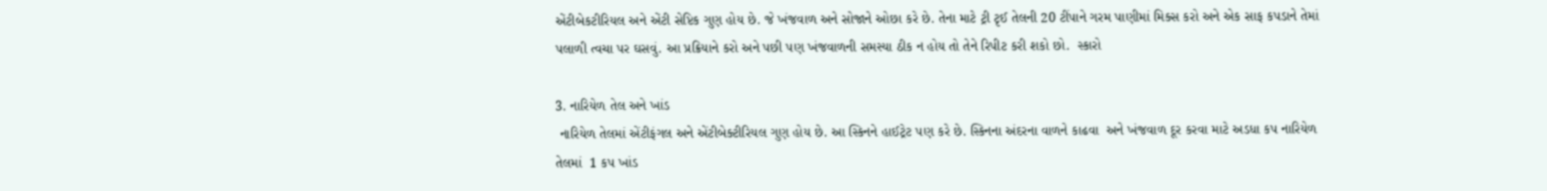એંટીબેકટીરિયલ અને એંટી સેપ્ટિક ગુણ હોય છે. જે ખંજવાળ અને સોજાને ઓછા કરે છે. તેના માટે ટ્રી ટૃઈ તેલની 20 ટીંપાને ગરમ પાણીમાં મિક્સ કરો અને એક સાફ કપડાને તેમાં પલાળી ત્વચા પર ઘસવું. આ પ્રક્રિયાને કરો અને પછી પણ ખંજવાળની સમસ્યા ઠીક ન હોય તો તેને રિપીટ કરી શકો છો.  સ્કારો

3. નારિયેળ તેલ અને ખાંડ
 નારિયેળ તેલમાં એંટીફંગલ અને એંટીબેક્ટીરિયલ ગુણ હોય છે. આ સ્કિનને હાઈટ્રેટ પણ કરે છે. સ્કિનના અંદરના વાળને કાઢવા  અને ખંજવાળ દૂર કરવા માટે અડધા કપ નારિયેળ તેલમાં  1 કપ ખાંડ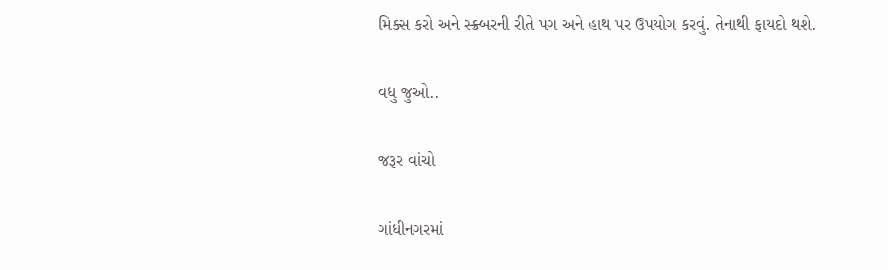મિક્સ કરો અને સ્ક્ર્બરની રીતે પગ અને હાથ પર ઉપયોગ કરવું. તેનાથી ફાયદો થશે.

વધુ જુઓ..

જરૂર વાંચો

ગાંધીનગરમાં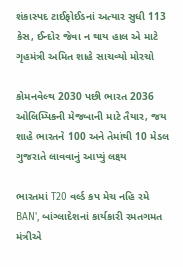શંકાસ્પદ ટાઈફોઈડનાં અત્યાર સુધી 113 કેસ, ઈન્દોર જેવા ન થાય હાલ એ માટે ગૃહમંત્રી અમિત શાહે સાચવ્યો મોરચો

કોમનવેલ્થ 2030 પછી ભારત 2036 ઓલિમ્પિકની મેજબાની માટે તૈયાર, જય શાહે ભારતને 100 અને તેમાંથી 10 મેડલ ગુજરાતે લાવવાનું આપ્યું લક્ષ્ય

ભારતમાં T20 વર્લ્ડ કપ મેચ નહિ રમે BAN', બાંગ્લાદેશનાં કાર્યકારી રમતગમત મંત્રીએ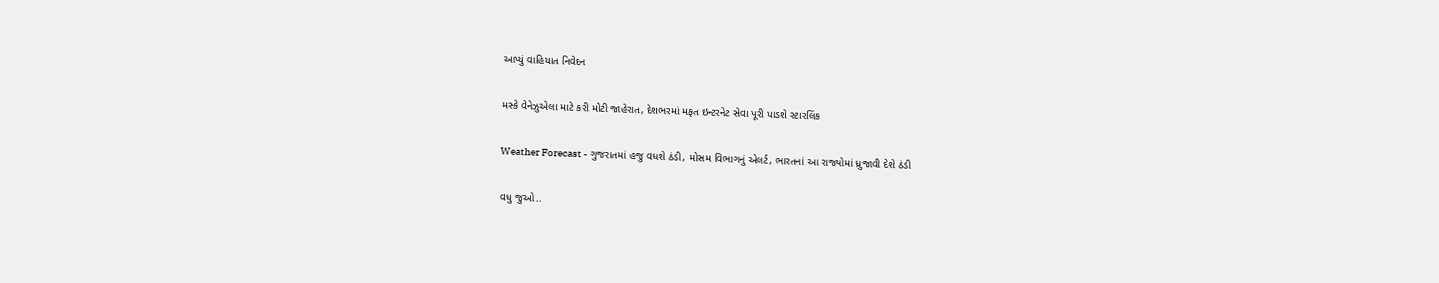આપ્યું વાહિયાત નિવેદન

મસ્કે વેનેઝુએલા માટે કરી મોટી જાહેરાત, દેશભરમાં મફત ઇન્ટરનેટ સેવા પૂરી પાડશે સ્ટારલિંક

Weather Forecast - ગુજરાતમાં હજુ વધશે ઠંડી, મોસમ વિભાગનું એલર્ટ, ભારતનાં આ રાજ્યોમાં ધ્રુજાવી દેશે ઠંડી

વધુ જુઓ..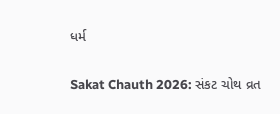ધર્મ

Sakat Chauth 2026: સંકટ ચોથ વ્રત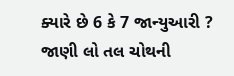ક્યારે છે 6 કે 7 જાન્યુઆરી ? જાણી લો તલ ચોથની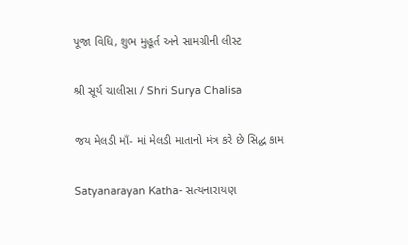પૂજા વિધિ, શુભ મુહૂર્ત અને સામગ્રીની લીસ્ટ

શ્રી સૂર્ય ચાલીસા / Shri Surya Chalisa

જય મેલડી માઁ- માં મેલડી માતાનો મંત્ર કરે છે સિદ્ધ કામ

Satyanarayan Katha- સત્યનારાયણ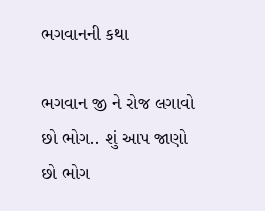ભગવાનની કથા

ભગવાન જી ને રોજ લગાવો છો ભોગ.. શું આપ જાણો છો ભોગ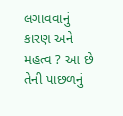લગાવવાનું કારણ અને મહત્વ ? આ છે તેની પાછળનું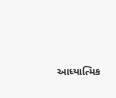આધ્યાત્મિક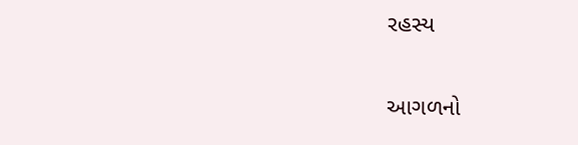રહસ્ય

આગળનો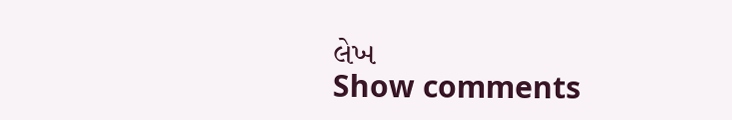લેખ
Show comments